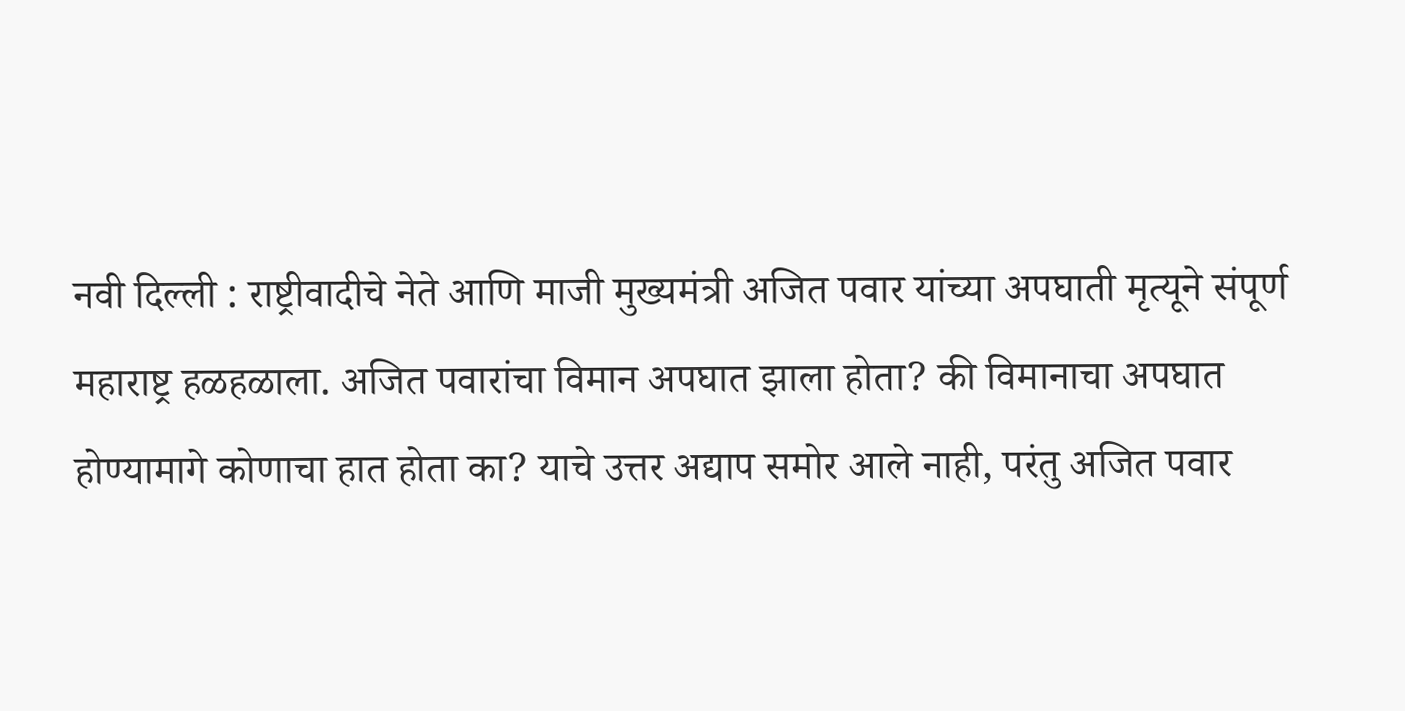नवी दिल्ली : राष्ट्रीवादीचे नेते आणि माजी मुख्यमंत्री अजित पवार यांच्या अपघाती मृत्यूने संपूर्ण महाराष्ट्र हळहळाला. अजित पवारांचा विमान अपघात झाला होता? की विमानाचा अपघात होण्यामागे कोणाचा हात होता का? याचे उत्तर अद्याप समोर आले नाही, परंतु अजित पवार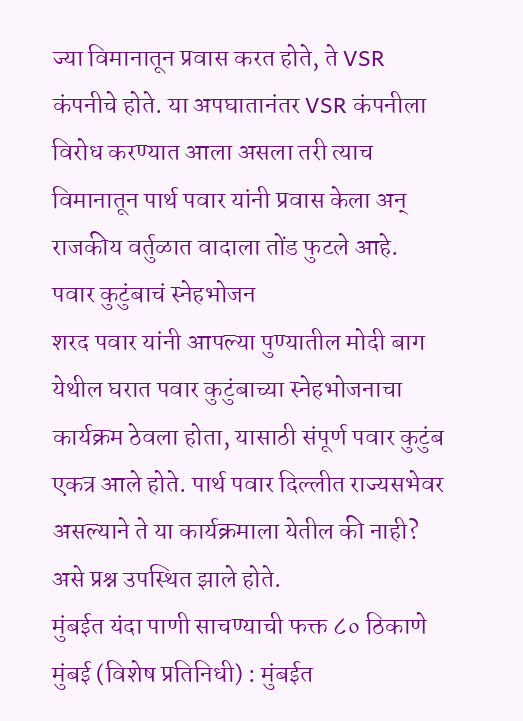ज्या विमानातून प्रवास करत होते, ते VSR कंपनीचे होते. या अपघातानंतर VSR कंपनीला विरोध करण्यात आला असला तरी त्याच विमानातून पार्थ पवार यांनी प्रवास केला अन् राजकीय वर्तुळात वादाला तोंड फुटले आहे.
पवार कुटुंबाचं स्नेहभोजन
शरद पवार यांनी आपल्या पुण्यातील मोदी बाग येथील घरात पवार कुटुंबाच्या स्नेहभोजनाचा कार्यक्रम ठेवला होता, यासाठी संपूर्ण पवार कुटुंब एकत्र आले होते. पार्थ पवार दिल्लीत राज्यसभेवर असल्याने ते या कार्यक्रमाला येतील की नाही? असे प्रश्न उपस्थित झाले होते.
मुंबईत यंदा पाणी साचण्याची फक्त ८० ठिकाणे मुंबई (विशेष प्रतिनिधी) : मुंबईत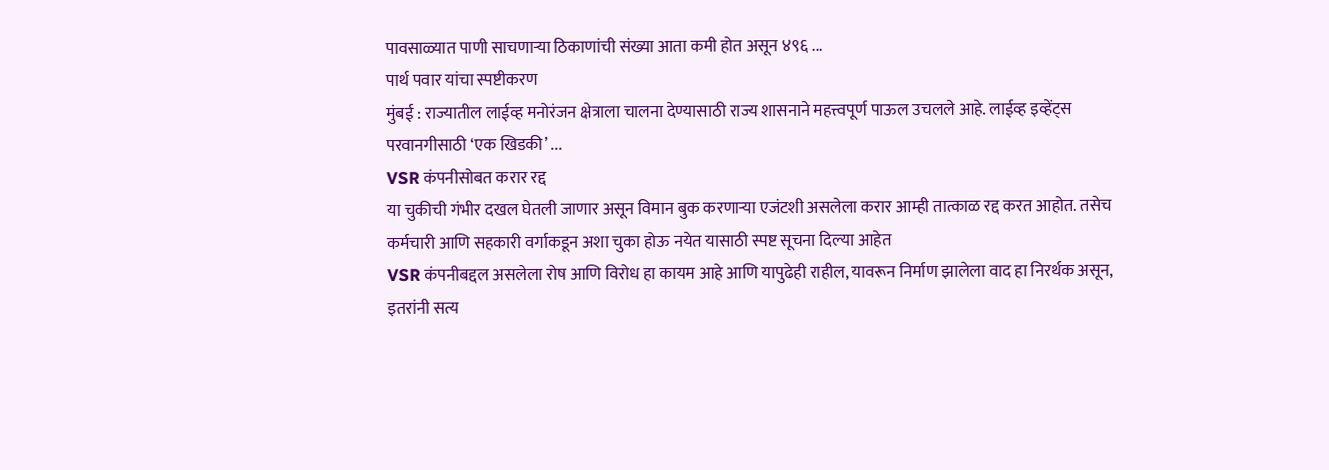पावसाळ्यात पाणी साचणाऱ्या ठिकाणांची संख्या आता कमी होत असून ४९६ ...
पार्थ पवार यांचा स्पष्टीकरण
मुंबई : राज्यातील लाईव्ह मनोरंजन क्षेत्राला चालना देण्यासाठी राज्य शासनाने महत्त्वपूर्ण पाऊल उचलले आहे. लाईव्ह इव्हेंट्स परवानगीसाठी ‘एक खिडकी’ ...
VSR कंपनीसोबत करार रद्द
या चुकीची गंभीर दखल घेतली जाणार असून विमान बुक करणाऱ्या एजंटशी असलेला करार आम्ही तात्काळ रद्द करत आहोत. तसेच कर्मचारी आणि सहकारी वर्गाकडून अशा चुका होऊ नयेत यासाठी स्पष्ट सूचना दिल्या आहेत
VSR कंपनीबद्दल असलेला रोष आणि विरोध हा कायम आहे आणि यापुढेही राहील, यावरून निर्माण झालेला वाद हा निरर्थक असून, इतरांनी सत्य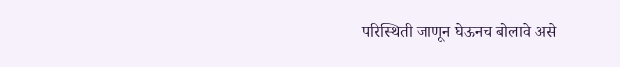परिस्थिती जाणून घेऊनच बोलावे असे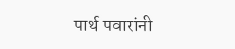पार्थ पवारांनी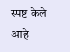स्पष्ट केले आहे